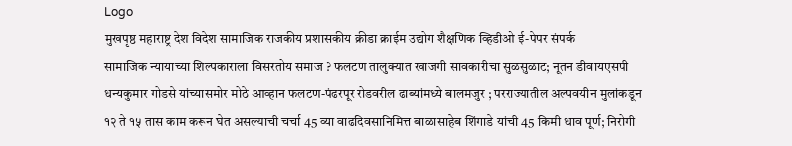Logo
मुखपृष्ठ महाराष्ट्र देश विदेश सामाजिक राजकीय प्रशासकीय क्रीडा क्राईम उद्योग शैक्षणिक व्हिडीओ ई-पेपर संपर्क
सामाजिक न्यायाच्या शिल्पकाराला विसरतोय समाज ? फलटण तालुक्यात खाजगी सावकारीचा सुळसुळाट; नूतन डीवायएसपी धन्यकुमार गोडसे यांच्यासमोर मोठे आव्हान फलटण-पंढरपूर रोडवरील ढाब्यांमध्ये बालमजुर ; परराज्यातील अल्पवयीन मुलांकडून १२ ते १५ तास काम करून घेत असल्याची चर्चा 45 व्या वाढदिवसानिमित्त बाळासाहेब शिंगाडे यांची 45 किमी धाव पूर्ण; निरोगी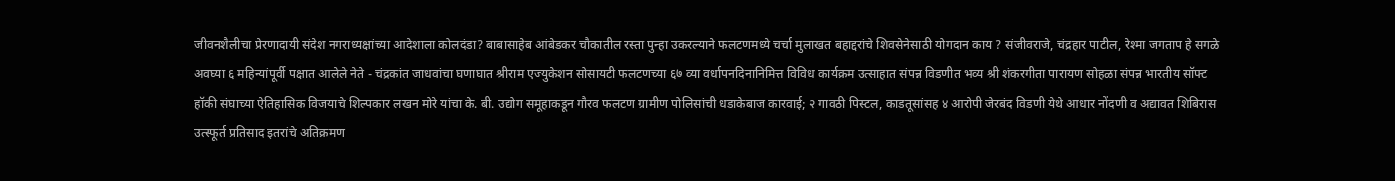जीवनशैलीचा प्रेरणादायी संदेश नगराध्यक्षांच्या आदेशाला कोलदंडा? बाबासाहेब आंबेडकर चौकातील रस्ता पुन्हा उकरल्याने फलटणमध्ये चर्चा मुलाखत बहाद्दरांचे शिवसेनेसाठी योगदान काय ? संजीवराजे, चंद्रहार पाटील, रेश्मा जगताप हे सगळे अवघ्या ६ महिन्यांपूर्वी पक्षात आलेले नेते - चंद्रकांत जाधवांचा घणाघात श्रीराम एज्युकेशन सोसायटी फलटणच्या ६७ व्या वर्धापनदिनानिमित्त विविध कार्यक्रम उत्साहात संपन्न विडणीत भव्य श्री शंकरगीता पारायण सोहळा संपन्न भारतीय सॉफ्ट हॉकी संघाच्या ऐतिहासिक विजयाचे शिल्पकार लखन मोरे यांचा के. बी. उद्योग समूहाकडून गौरव फलटण ग्रामीण पोलिसांची धडाकेबाज कारवाई; २ गावठी पिस्टल, काडतूसांसह ४ आरोपी जेरबंद विडणी येथे आधार नोंदणी व अद्यावत शिबिरास उत्स्फूर्त प्रतिसाद इतरांचे अतिक्रमण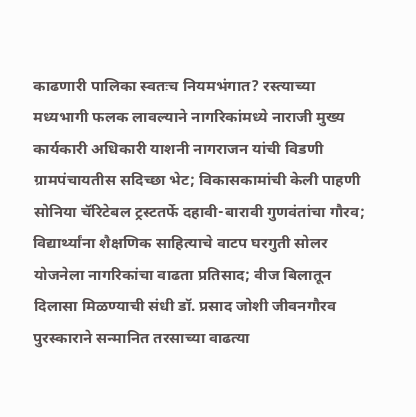काढणारी पालिका स्वतःच नियमभंगात? रस्त्याच्या मध्यभागी फलक लावल्याने नागरिकांमध्ये नाराजी मुख्य कार्यकारी अधिकारी याशनी नागराजन यांची विडणी ग्रामपंचायतीस सदिच्छा भेट; विकासकामांची केली पाहणी सोनिया चॅरिटेबल ट्रस्टतर्फे दहावी-बारावी गुणवंतांचा गौरव; विद्यार्थ्यांना शैक्षणिक साहित्याचे वाटप घरगुती सोलर योजनेला नागरिकांचा वाढता प्रतिसाद; वीज बिलातून दिलासा मिळण्याची संधी डॉ. प्रसाद जोशी जीवनगौरव पुरस्काराने सन्मानित तरसाच्या वाढत्या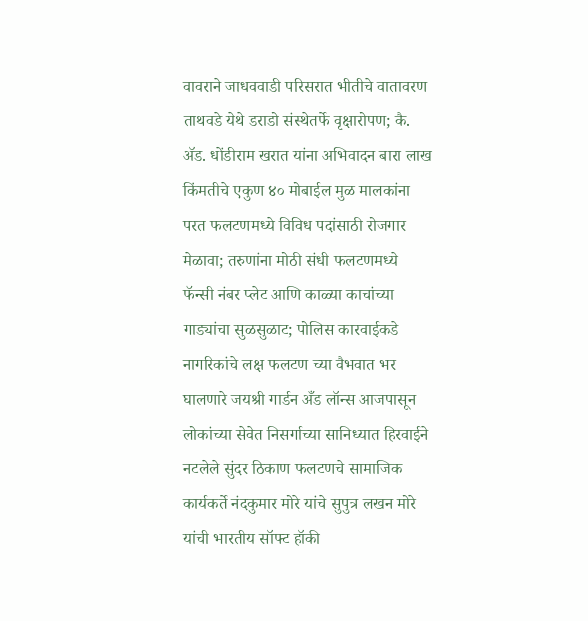वावराने जाधववाडी परिसरात भीतीचे वातावरण ताथवडे येथे डराडो संस्थेतर्फे वृक्षारोपण; कै. ॲड. धोंडीराम खरात यांना अभिवादन बारा लाख किंमतीचे एकुण ४० मोबाईल मुळ मालकांना परत फलटणमध्ये विविध पदांसाठी रोजगार मेळावा; तरुणांना मोठी संधी फलटणमध्ये फॅन्सी नंबर प्लेट आणि काळ्या काचांच्या गाड्यांचा सुळसुळाट; पोलिस कारवाईकडे नागरिकांचे लक्ष फलटण च्या वैभवात भर घालणारे जयश्री गार्डन अँड लॉन्स आजपासून लोकांच्या सेवेत निसर्गाच्या सानिध्यात हिरवाईने नटलेले सुंदर ठिकाण फलटणचे सामाजिक कार्यकर्ते नंदकुमार मोरे यांचे सुपुत्र लखन मोरे यांची भारतीय सॉफ्ट हॉकी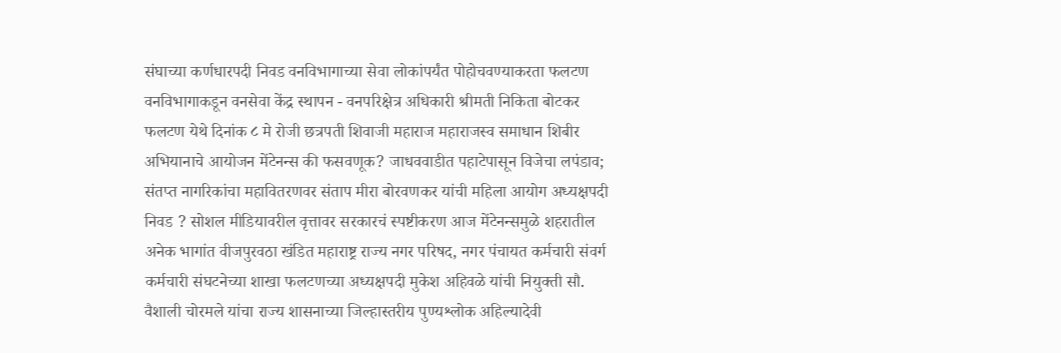संघाच्या कर्णधारपदी निवड वनविभागाच्या सेवा लोकांपर्यंत पोहोचवण्याकरता फलटण वनविभागाकडून वनसेवा केंद्र स्थापन - वनपरिक्षेत्र अधिकारी श्रीमती निकिता बोटकर फलटण येथे दिनांक ८ मे रोजी छत्रपती शिवाजी महाराज महाराजस्व समाधान शिबीर अभियानाचे आयोजन मेंटेनन्स की फसवणूक? जाधववाडीत पहाटेपासून विजेचा लपंडाव; संतप्त नागरिकांचा महावितरणवर संताप मीरा बोरवणकर यांची महिला आयोग अध्यक्षपदी निवड ? सोशल मीडियावरील वृत्तावर सरकारचं स्पष्टीकरण आज मेंटेनन्समुळे शहरातील अनेक भागांत वीजपुरवठा खंडित महाराष्ट्र राज्य नगर परिषद, नगर पंचायत कर्मचारी संवर्ग कर्मचारी संघटनेच्या शाखा फलटणच्या अध्यक्षपदी मुकेश अहिवळे यांची नियुक्ती सौ. वैशाली चोरमले यांचा राज्य शासनाच्या जिल्हास्तरीय पुण्यश्लोक अहिल्यादेवी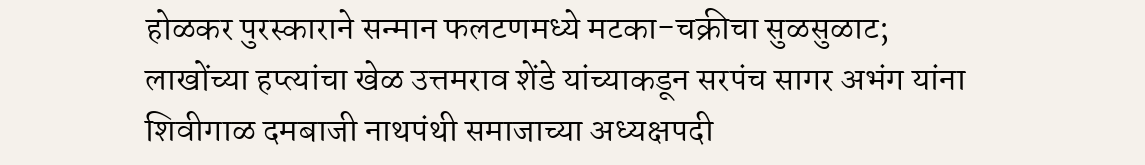होळकर पुरस्काराने सन्मान फलटणमध्ये मटका-चक्रीचा सुळसुळाट; लाखोंच्या हप्त्यांचा खेळ उत्तमराव शेंडे यांच्याकडून सरपंच सागर अभंग यांना शिवीगाळ दमबाजी नाथपंथी समाजाच्या अध्यक्षपदी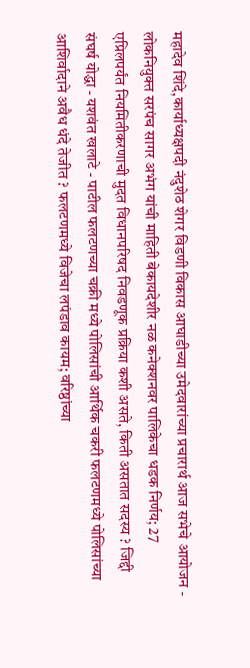महादेव शिंदे,कार्याध्यक्षपदी नंदुशेठ शेगर विडणी विकास आघाडीच्या उमेदवारांच्या प्रचारार्थ आज सभेचे आयोजन - लोकनियुक्त सरपंच सागर अभंग यांची माहिती बेकायदेशीर नळ कनेक्शनवर पालिकेचा धडक निर्णय; 27 एप्रिलपर्यंत नियमितीकरणाची मुदत विधानपरिषद निवडणूक प्रक्रिया कशी असते, किती असतात सदस्य ? जिद्दी संघर्ष योद्धा - यशवंत खलाटे - पाटील फलटणच्या चक्री मध्ये पोलिसांची आर्थिक चकरी फलटणमध्ये पोलिसांच्या आशिर्वादाने अवैध धंदे तेजीत ? फलटणमध्ये विजेचा लपंडाव कायम; वरिष्ठांच्या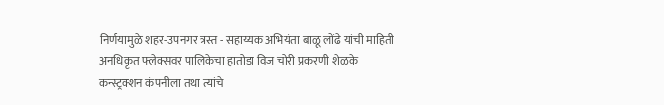निर्णयामुळे शहर-उपनगर त्रस्त - सहाय्यक अभियंता बाळू लोंढे यांची माहिती अनधिकृत फ्लेक्सवर पालिकेचा हातोडा विज चोरी प्रकरणी शेळके कन्स्ट्रक्शन कंपनीला तथा त्यांचे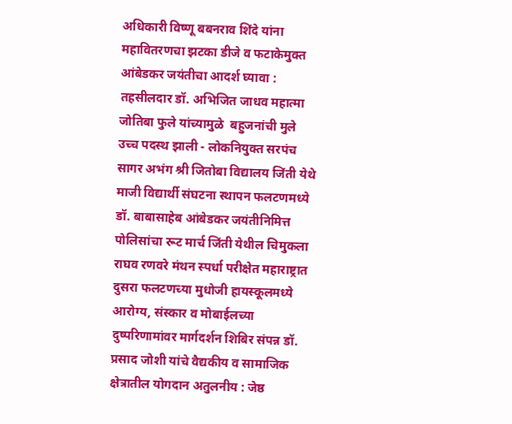अधिकारी विष्णू बबनराव शिंदे यांना महावितरणचा झटका डीजे व फटाकेमुक्त आंबेडकर जयंतीचा आदर्श घ्यावा : तहसीलदार डॉ. अभिजित जाधव महात्मा जोतिबा फुले यांच्यामुळे  बहुजनांची मुले उच्च पदस्थ झाली - लोकनियुक्त सरपंच सागर अभंग श्री जितोबा विद्यालय जिंती येथे माजी विद्यार्थी संघटना स्थापन फलटणमध्ये डॉ. बाबासाहेब आंबेडकर जयंतीनिमित्त पोलिसांचा रूट मार्च जिंती येथील चिमुकला राघव रणवरे मंथन स्पर्धा परीक्षेत महाराष्ट्रात दुसरा फलटणच्या मुधोजी हायस्कूलमध्ये आरोग्य, संस्कार व मोबाईलच्या दुष्परिणामांवर मार्गदर्शन शिबिर संपन्न डॉ. प्रसाद जोशी यांचे वैद्यकीय व सामाजिक क्षेत्रातील योगदान अतुलनीय : जेष्ठ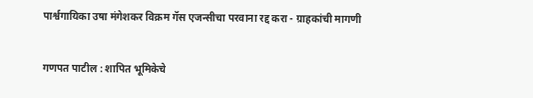पार्श्वगायिका उषा मंगेशकर विक्रम गॅस एजन्सीचा परवाना रद्द करा - ग्राहकांची मागणी

गणपत पाटील : शापित भूमिकेचे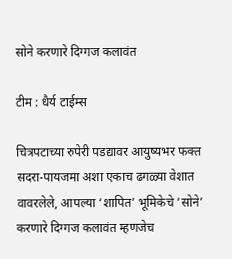सोने करणारे दिग्गज कलावंत

टीम : धैर्य टाईम्स

चित्रपटाच्या रुपेरी पडद्यावर आयुष्यभर फक्त सदरा-पायजमा अशा एकाच ढगळ्या वेशात वावरलेले, आपल्या ‘शापित’ भूमिकेचे ‘सोने’ करणारे दिग्गज कलावंत म्हणजेच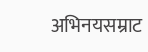अभिनयसम्राट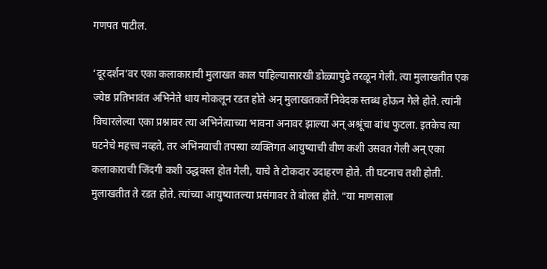गणपत पाटील.

‘दूरदर्शन’वर एका कलाकाराची मुलाखत काल पाहिल्यासारखी डोळ्यापुढे तरळून गेली. त्या मुलाखतीत एक ज्येष्ठ प्रतिभावंत अभिनेते धाय मोकलून रडत होते अन् मुलाखतकर्ते निवेदक स्तब्ध होऊन गेले होते. त्यांनी विचारलेल्या एका प्रश्नावर त्या अभिनेत्याच्या भावना अनावर झाल्या अन् अश्रूंचा बांध फुटला. इतकेच त्या घटनेचे महत्त्व नव्हते, तर अभिनयाची तपस्या व्यक्तिगत आयुष्याची वीण कशी उसवत गेली अन् एका कलाकाराची जिंदगी कशी उद्धवस्त होत गेली, याचे ते टोकदार उदाहरण होते. ती घटनाच तशी होती. मुलाखतीत ते रडत होते. त्यांच्या आयुष्यातल्या प्रसंगावर ते बोलत होते. “या माणसाला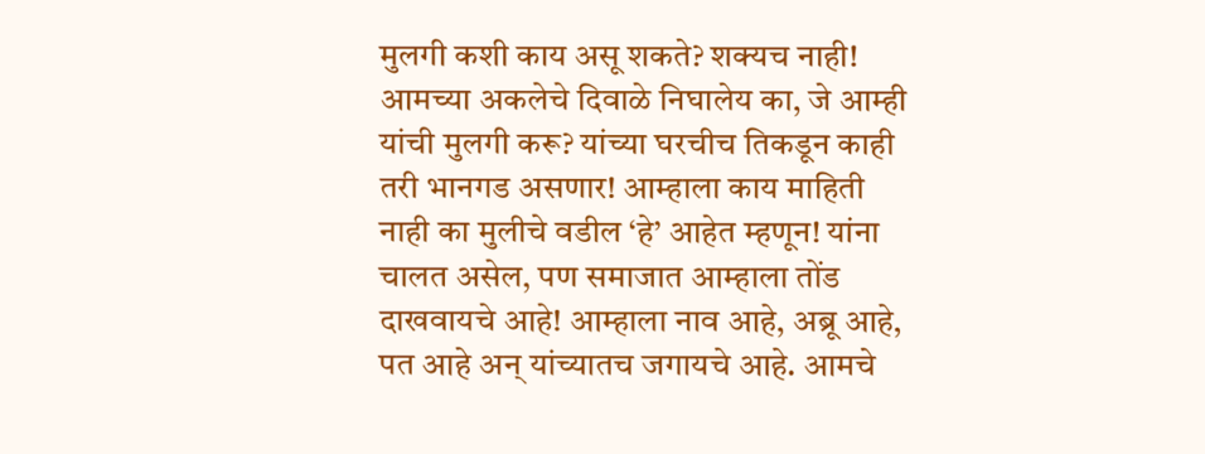मुलगी कशी काय असू शकते? शक्यच नाही! आमच्या अकलेचे दिवाळे निघालेय का, जे आम्ही यांची मुलगी करू? यांच्या घरचीच तिकडून काही तरी भानगड असणार! आम्हाला काय माहिती नाही का मुलीचे वडील ‘हे’ आहेत म्हणून! यांना चालत असेल, पण समाजात आम्हाला तोंड दाखवायचे आहे! आम्हाला नाव आहे, अब्रू आहे, पत आहे अन् यांच्यातच जगायचे आहे. आमचे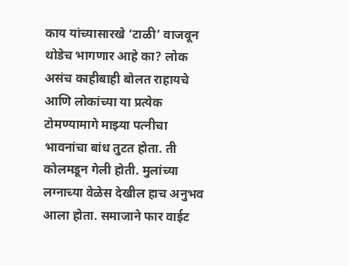काय यांच्यासारखे ‘टाळी’ वाजवून थोडेच भागणार आहे का? लोक असंच काहीबाही बोलत राहायचे आणि लोकांच्या या प्रत्येक टोमण्यामागे माझ्या पत्नीचा भावनांचा बांध तुटत होता. ती कोलमडून गेली होती. मुलांच्या लग्नाच्या वेळेस देखील हाच अनुभव आला होता. समाजाने फार वाईट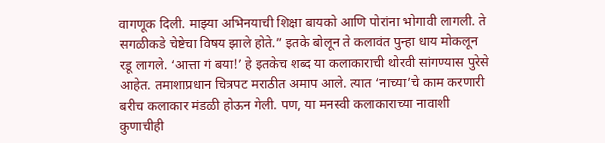वागणूक दिली. माझ्या अभिनयाची शिक्षा बायको आणि पोरांना भोगावी लागली. ते सगळीकडे चेष्टेचा विषय झाले होते.” इतके बोलून ते कलावंत पुन्हा धाय मोकलून रडू लागले. ‘आत्ता गं बया!’ हे इतकेच शब्द या कलाकाराची थोरवी सांगण्यास पुरेसे आहेत. तमाशाप्रधान चित्रपट मराठीत अमाप आले. त्यात ‘नाच्या’चे काम करणारी बरीच कलाकार मंडळी होऊन गेली. पण, या मनस्वी कलाकाराच्या नावाशी कुणाचीही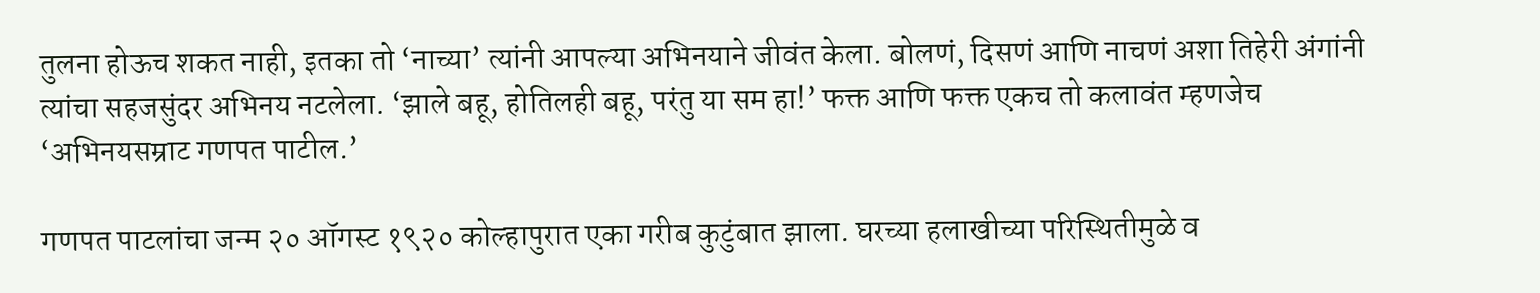तुलना होऊच शकत नाही, इतका तो ‘नाच्या’ त्यांनी आपल्या अभिनयाने जीवंत केला. बोलणं, दिसणं आणि नाचणं अशा तिहेरी अंगांनी त्यांचा सहजसुंदर अभिनय नटलेला. ‘झाले बहू, होतिलही बहू, परंतु या सम हा!’ फक्त आणि फक्त एकच तो कलावंत म्हणजेच ‘अभिनयसम्राट गणपत पाटील.’

गणपत पाटलांचा जन्म २० ऑगस्ट १९२० कोल्हापुरात एका गरीब कुटुंबात झाला. घरच्या हलाखीच्या परिस्थितीमुळे व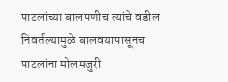पाटलांच्या बालपणीच त्यांचे वडील निवर्तल्यामुळे बालवयापासूनच पाटलांना मोलमजुरी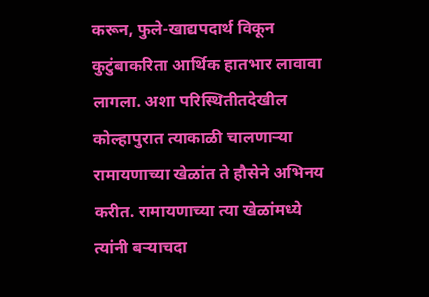करून, फुले-खाद्यपदार्थ विकून कुटुंबाकरिता आर्थिक हातभार लावावा लागला. अशा परिस्थितीतदेखील कोल्हापुरात त्याकाळी चालणार्‍या रामायणाच्या खेळांत ते हौसेने अभिनय करीत. रामायणाच्या त्या खेळांमध्ये त्यांनी बर्‍याचदा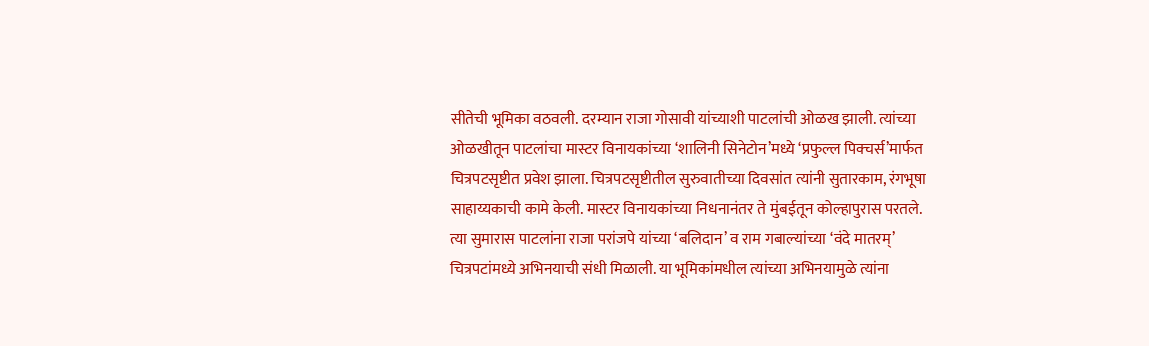सीतेची भूमिका वठवली. दरम्यान राजा गोसावी यांच्याशी पाटलांची ओळख झाली. त्यांच्या ओळखीतून पाटलांचा मास्टर विनायकांच्या ‘शालिनी सिनेटोन’मध्ये ‘प्रफुल्ल पिक्चर्स’मार्फत चित्रपटसृष्टीत प्रवेश झाला. चित्रपटसृष्टीतील सुरुवातीच्या दिवसांत त्यांनी सुतारकाम, रंगभूषा साहाय्यकाची कामे केली. मास्टर विनायकांच्या निधनानंतर ते मुंबईतून कोल्हापुरास परतले. त्या सुमारास पाटलांना राजा परांजपे यांच्या ‘बलिदान’ व राम गबाल्यांच्या ‘वंदे मातरम्’ चित्रपटांमध्ये अभिनयाची संधी मिळाली. या भूमिकांमधील त्यांच्या अभिनयामुळे त्यांना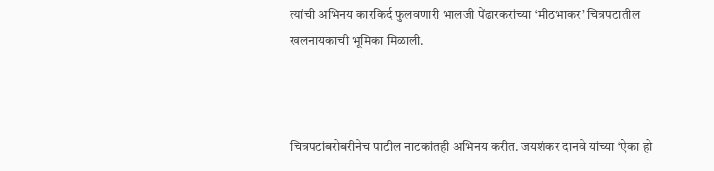त्यांची अभिनय कारकिर्द फुलवणारी भालजी पेंढारकरांच्या ‘मीठभाकर’ चित्रपटातील खलनायकाची भूमिका मिळाली.



चित्रपटांबरोबरीनेच पाटील नाटकांतही अभिनय करीत. जयशंकर दानवे यांच्या ‘ऐका हो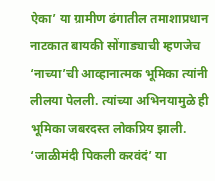ऐका’ या ग्रामीण ढंगातील तमाशाप्रधान नाटकात बायकी सोंगाड्याची म्हणजेच ‘नाच्या’ची आव्हानात्मक भूमिका त्यांनी लीलया पेलली. त्यांच्या अभिनयामुळे ही भूमिका जबरदस्त लोकप्रिय झाली. ‘जाळीमंदी पिकली करवंदं’ या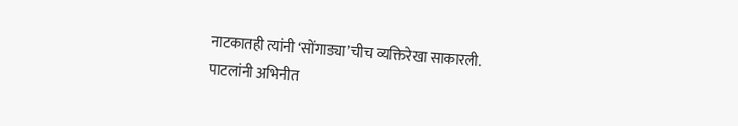नाटकातही त्यांनी ‘सोंगाड्या’चीच व्यक्तिरेखा साकारली. पाटलांनी अभिनीत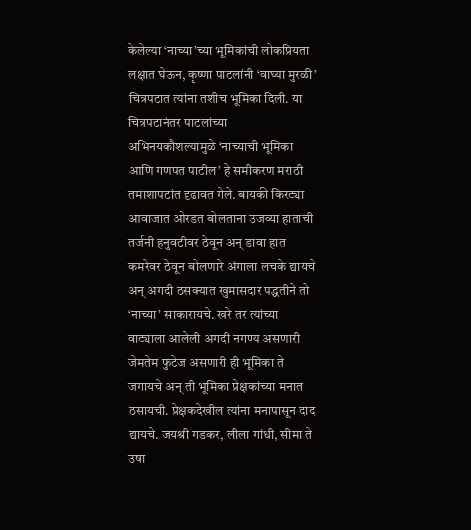केलेल्या ‘नाच्या’च्या भूमिकांची लोकप्रियता लक्षात घेऊन, कृष्णा पाटलांनी ‘वाघ्या मुरळी’ चित्रपटात त्यांना तशीच भूमिका दिली. या चित्रपटानंतर पाटलांच्या अभिनयकौशल्यामुळे ‘नाच्याची भूमिका आणि गणपत पाटील’ हे समीकरण मराठी तमाशापटांत दृढावत गेले. बायकी किरट्या आवाजात ओरडत बोलताना उजव्या हाताची तर्जनी हनुवटीवर ठेवून अन् डावा हात कमरेवर ठेवून बोलणारे अंगाला लचके द्यायचे अन् अगदी ठसक्यात खुमासदार पद्धतीने तो ‘नाच्या’ साकारायचे. खरे तर त्यांच्या वाट्याला आलेली अगदी नगण्य असणारी जेमतेम फुटेज असणारी ही भूमिका ते जगायचे अन् ती भूमिका प्रेक्षकांच्या मनात ठसायची. प्रेक्षकदेखील त्यांना मनापासून दाद द्यायचे. जयश्री गडकर, लीला गांधी, सीमा ते उषा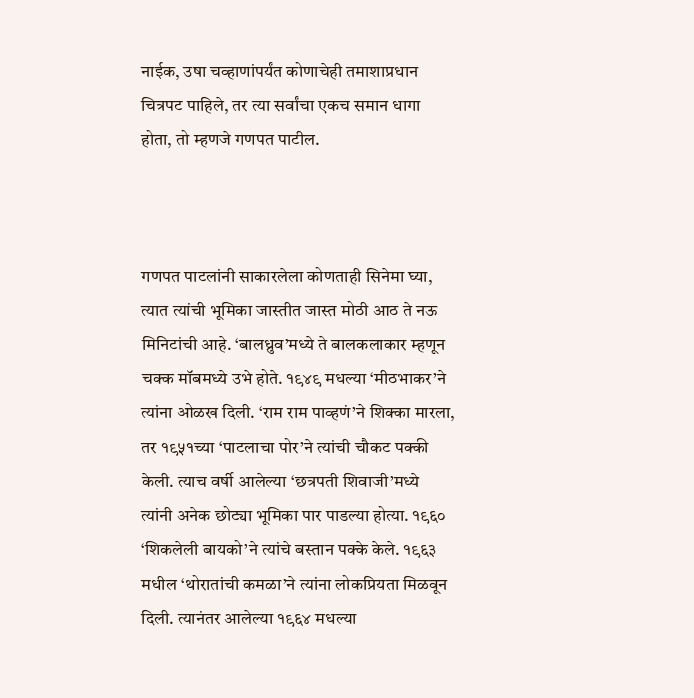नाईक, उषा चव्हाणांपर्यंत कोणाचेही तमाशाप्रधान चित्रपट पाहिले, तर त्या सर्वांचा एकच समान धागा होता, तो म्हणजे गणपत पाटील.



गणपत पाटलांनी साकारलेला कोणताही सिनेमा घ्या, त्यात त्यांची भूमिका जास्तीत जास्त मोठी आठ ते नऊ मिनिटांची आहे. ‘बालध्रुव’मध्ये ते बालकलाकार म्हणून चक्क मॉबमध्ये उभे होते. १९४९ मधल्या ‘मीठभाकर’ने त्यांना ओळख दिली. ‘राम राम पाव्हणं’ने शिक्का मारला, तर १९५१च्या ‘पाटलाचा पोर’ने त्यांची चौकट पक्की केली. त्याच वर्षी आलेल्या ‘छत्रपती शिवाजी’मध्ये त्यांनी अनेक छोट्या भूमिका पार पाडल्या होत्या. १९६० ‘शिकलेली बायको’ने त्यांचे बस्तान पक्के केले. १९६३ मधील ‘थोरातांची कमळा’ने त्यांना लोकप्रियता मिळवून दिली. त्यानंतर आलेल्या १९६४ मधल्या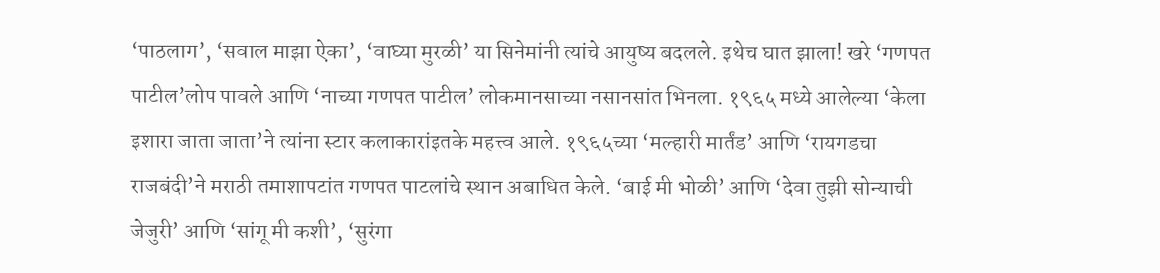‘पाठलाग’, ‘सवाल माझा ऐका’, ‘वाघ्या मुरळी’ या सिनेमांनी त्यांचे आयुष्य बदलले. इथेच घात झाला! खरे ‘गणपत पाटील’लोप पावले आणि ‘नाच्या गणपत पाटील’ लोकमानसाच्या नसानसांत भिनला. १९६५ मध्ये आलेल्या ‘केला इशारा जाता जाता’ने त्यांना स्टार कलाकारांइतके महत्त्व आले. १९६५च्या ‘मल्हारी मार्तंड’ आणि ‘रायगडचा राजबंदी’ने मराठी तमाशापटांत गणपत पाटलांचे स्थान अबाधित केले. ‘बाई मी भोळी’ आणि ‘देवा तुझी सोन्याची जेजुरी’ आणि ‘सांगू मी कशी’, ‘सुरंगा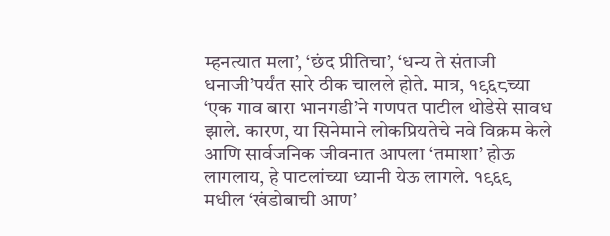म्हनत्यात मला’, ‘छंद प्रीतिचा’, ‘धन्य ते संताजी धनाजी’पर्यंत सारे ठीक चालले होते. मात्र, १९६८च्या ‘एक गाव बारा भानगडी’ने गणपत पाटील थोडेसे सावध झाले. कारण, या सिनेमाने लोकप्रियतेचे नवे विक्रम केले आणि सार्वजनिक जीवनात आपला ‘तमाशा’ होऊ लागलाय, हे पाटलांच्या ध्यानी येऊ लागले. १९६९ मधील ‘खंडोबाची आण’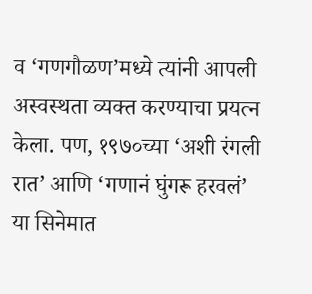व ‘गणगौळण’मध्ये त्यांनी आपली अस्वस्थता व्यक्त करण्याचा प्रयत्न केला. पण, १९७०च्या ‘अशी रंगली रात’ आणि ‘गणानं घुंगरू हरवलं’ या सिनेमात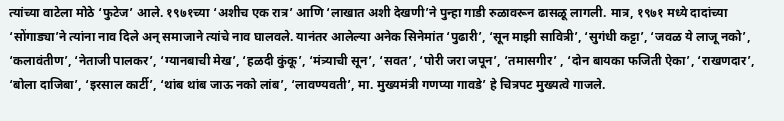त्यांच्या वाटेला मोठे ‘फुटेज’ आले. १९७१च्या ‘अशीच एक रात्र’ आणि ‘लाखात अशी देखणी’ने पुन्हा गाडी रुळावरून ढासळू लागली. मात्र, १९७१ मध्ये दादांच्या ‘सोंगाड्या’ने त्यांना नाव दिले अन् समाजाने त्यांचे नाव घालवले. यानंतर आलेल्या अनेक सिनेमांत ‘पुढारी’, ‘सून माझी सावित्री’, ‘सुगंधी कट्टा’, ‘जवळ ये लाजू नको’, ‘कलावंतीण’, ‘नेताजी पालकर’, ‘ग्यानबाची मेख’, ‘हळदी कुंकू’, ‘मंत्र्याची सून’, ‘सवत’, ‘पोरी जरा जपून’, ‘तमासगीर’ , ‘दोन बायका फजिती ऐका’, ‘राखणदार’, ‘बोला दाजिबा’, ‘इरसाल कार्टी’, ‘थांब थांब जाऊ नको लांब’, ‘लावण्यवती’, मा. मुख्यमंत्री गणप्या गावडे’ हे चित्रपट मुख्यत्वे गाजले.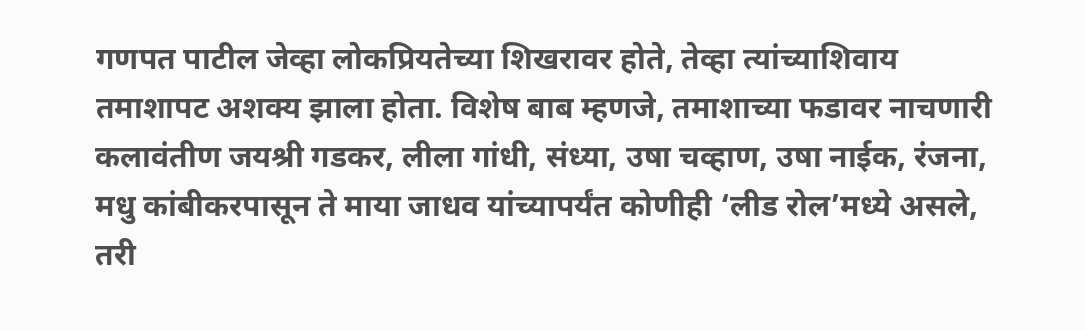गणपत पाटील जेव्हा लोकप्रियतेच्या शिखरावर होते, तेव्हा त्यांच्याशिवाय तमाशापट अशक्य झाला होता. विशेष बाब म्हणजे, तमाशाच्या फडावर नाचणारी कलावंतीण जयश्री गडकर, लीला गांधी, संध्या, उषा चव्हाण, उषा नाईक, रंजना, मधु कांबीकरपासून ते माया जाधव यांच्यापर्यंत कोणीही ‘लीड रोल’मध्ये असले, तरी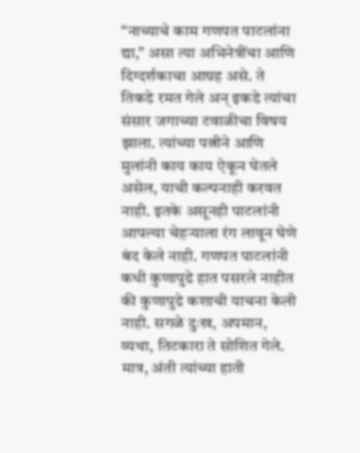‘‘नाच्याचे काम गणपत पाटलांना द्या,” असा त्या अभिनेत्रींचा आणि दिग्दर्शकाचा आग्रह असे. ते तिकडे रमत गेले अन् इकडे त्यांचा संसार जगाच्या टवाळीचा विषय झाला. त्यांच्या पत्नीने आणि मुलांनी काय काय ऐकून घेतले असेल, याची कल्पनाही करवत नाही. इतके असूनही पाटलांनी आपल्या चेहर्‍याला रंग लावून घेणे बंद केले नाही. गणपत पाटलांनी कधी कुणापुढे हात पसरले नाहीत की कुणापुढे कशाची याचना केली नाही. सगळे दुःख, अपमान, व्यथा, तिटकारा ते सोशित गेले. मात्र, अंती त्यांच्या हाती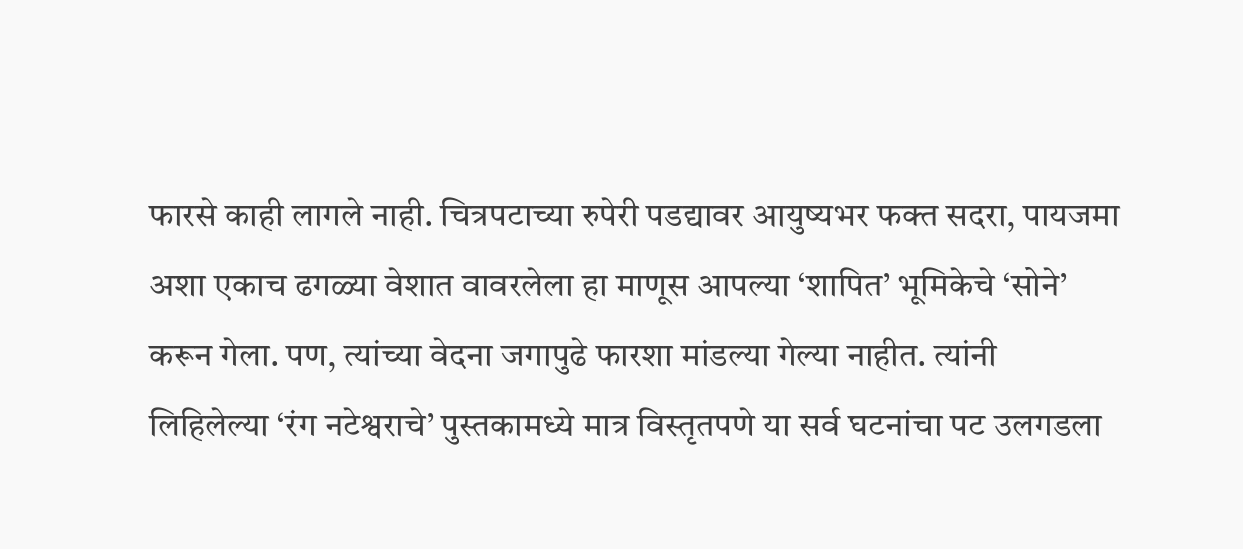फारसे काही लागले नाही. चित्रपटाच्या रुपेरी पडद्यावर आयुष्यभर फक्त सदरा, पायजमा अशा एकाच ढगळ्या वेशात वावरलेला हा माणूस आपल्या ‘शापित’ भूमिकेचे ‘सोने’ करून गेला. पण, त्यांच्या वेदना जगापुढे फारशा मांडल्या गेल्या नाहीत. त्यांनी लिहिलेल्या ‘रंग नटेश्वराचे’ पुस्तकामध्ये मात्र विस्तृतपणे या सर्व घटनांचा पट उलगडला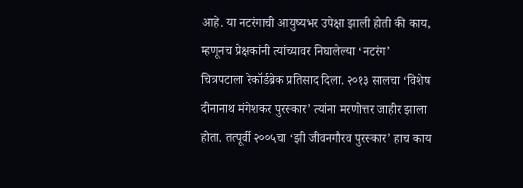आहे. या नटरंगाची आयुष्यभर उपेक्षा झाली होती की काय, म्हणूनच प्रेक्षकांनी त्यांच्यावर निघालेल्या ‘नटरंग’ चित्रपटाला रेकॉर्डब्रेक प्रतिसाद दिला. २०१३ सालचा ‘विशेष दीनानाथ मंगेशकर पुरस्कार’ त्यांना मरणोत्तर जाहीर झाला होता. तत्पूर्वी २००५चा ‘झी जीवनगौरव पुरस्कार’ हाच काय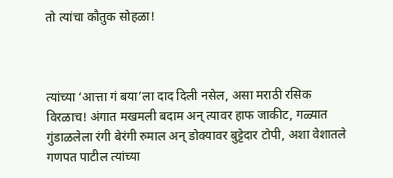तो त्यांचा कौतुक सोहळा!



त्यांच्या ‘आत्ता गं बया’ला दाद दिली नसेल, असा मराठी रसिक विरळाच! अंगात मखमली बदाम अन् त्यावर हाफ जाकीट, गळ्यात गुंडाळलेला रंगी बेरंगी रुमाल अन् डोक्यावर बुट्टेदार टोपी, अशा वेशातले गणपत पाटील त्यांच्या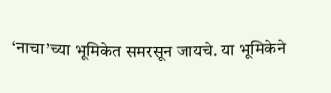‘नाचा’च्या भूमिकेत समरसून जायचे. या भूमिकेने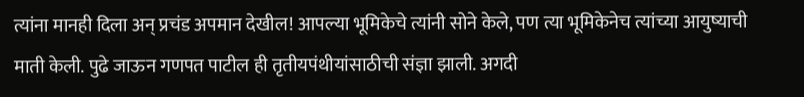त्यांना मानही दिला अन् प्रचंड अपमान देखील! आपल्या भूमिकेचे त्यांनी सोने केले, पण त्या भूमिकेनेच त्यांच्या आयुष्याची माती केली. पुढे जाऊन गणपत पाटील ही तृतीयपंथीयांसाठीची संज्ञा झाली. अगदी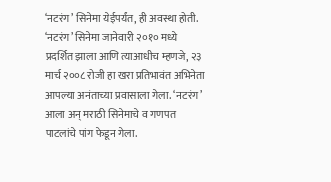‘नटरंग’ सिनेमा येईपर्यंत, ही अवस्था होती. ‘नटरंग’ सिनेमा जानेवारी २०१० मध्ये प्रदर्शित झाला आणि त्याआधीच म्हणजे, २३ मार्च २००८ रोजी हा खरा प्रतिभावंत अभिनेता आपल्या अनंताच्या प्रवासाला गेला. ‘नटरंग’ आला अन् मराठी सिनेमाचे व गणपत पाटलांचे पांग फेडून गेला.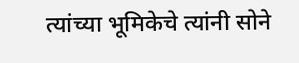त्यांच्या भूमिकेचे त्यांनी सोने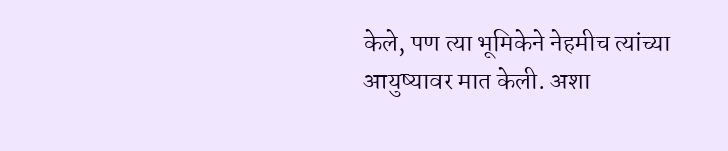केले, पण त्या भूमिकेने नेहमीच त्यांच्या आयुष्यावर मात केली. अशा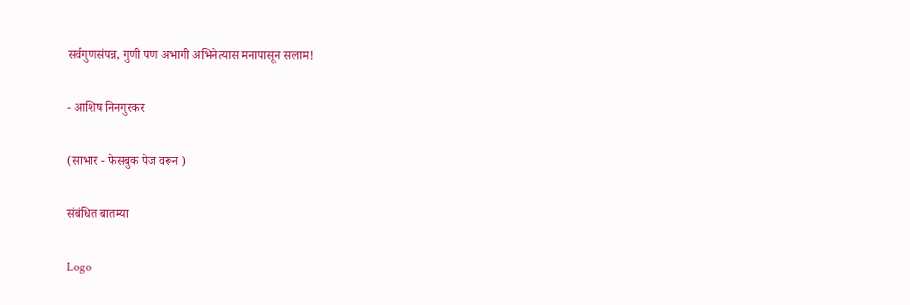सर्वगुणसंपन्न, गुणी पण अभागी अभिनेत्यास मनापासून सलाम!

- आशिष निनगुरकर

(साभार - फेसबुक पेज वरून )

संबंधित बातम्या

Logo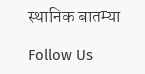स्थानिक बातम्या

Follow Us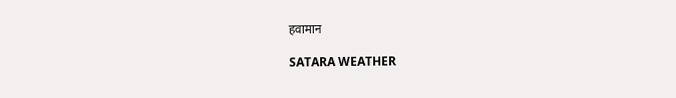हवामान

SATARA WEATHER